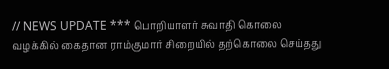// NEWS UPDATE *** பொறியாளர் சுவாதி கொலை வழக்கில் கைதான ராம்குமார் சிறையில் தற்கொலை செய்தது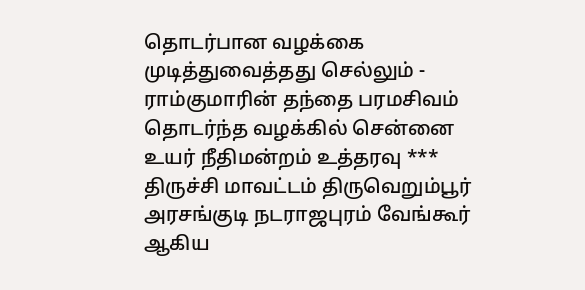தொடர்பான வழக்கை முடித்துவைத்தது செல்லும் - ராம்குமாரின் தந்தை பரமசிவம் தொடர்ந்த வழக்கில் சென்னை உயர் நீதிமன்றம் உத்தரவு *** திருச்சி மாவட்டம் திருவெறும்பூர் அரசங்குடி நடராஜபுரம் வேங்கூர் ஆகிய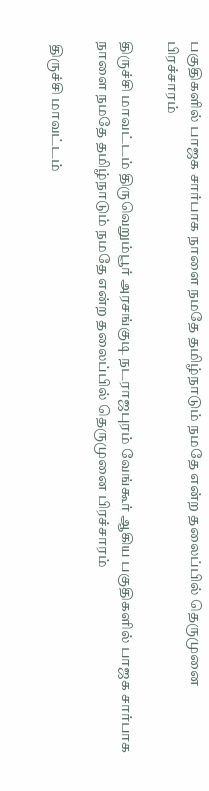பகுதிகளில் பாஜக சார்பாக நாளை நமதே தமிழ்நாடும் நமதே என்ற தலைப்பில் தெருமுனை பிரச்சாரம்

திருச்சி மாவட்டம் திருவெறும்பூர் அரசங்குடி நடராஜபுரம் வேங்கூர் ஆகிய பகுதிகளில் பாஜக சார்பாக நாளை நமதே தமிழ்நாடும் நமதே என்ற தலைப்பில் தெருமுனை பிரச்சாரம்

 திருச்சி மாவட்டம்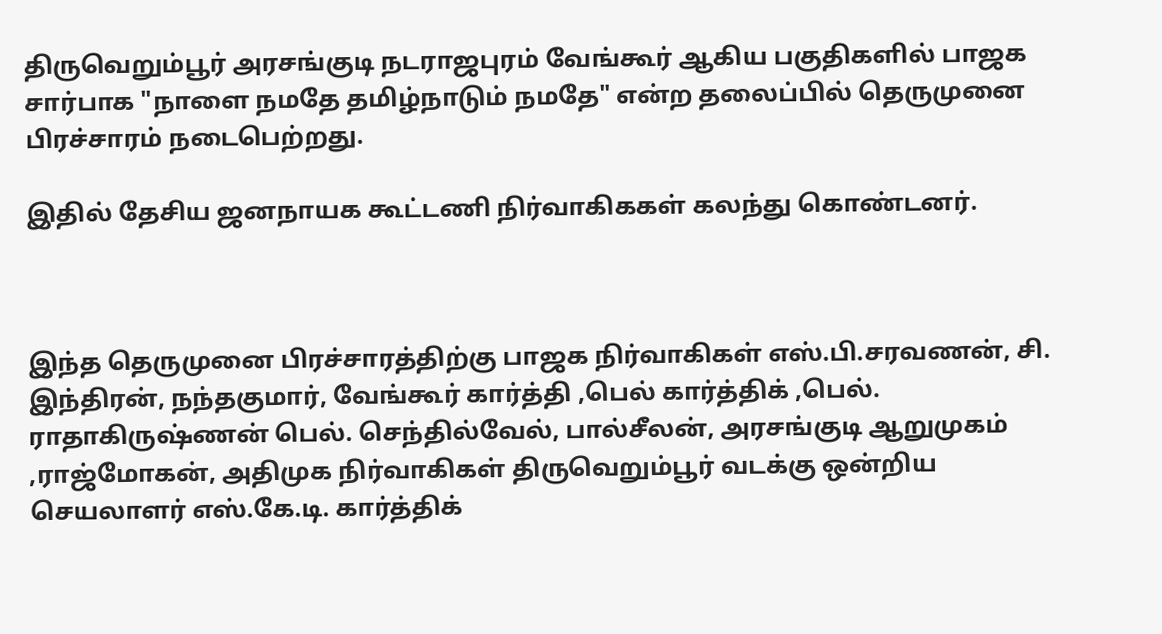திருவெறும்பூர் அரசங்குடி நடராஜபுரம் வேங்கூர் ஆகிய பகுதிகளில் பாஜக சார்பாக "நாளை நமதே தமிழ்நாடும் நமதே" என்ற தலைப்பில் தெருமுனை பிரச்சாரம் நடைபெற்றது.

இதில் தேசிய ஜனநாயக கூட்டணி நிர்வாகிககள் கலந்து கொண்டனர்.



இந்த தெருமுனை பிரச்சாரத்திற்கு பாஜக நிர்வாகிகள் எஸ்.பி.சரவணன், சி. இந்திரன், நந்தகுமார், வேங்கூர் கார்த்தி ,பெல் கார்த்திக் ,பெல். ராதாகிருஷ்ணன் பெல். செந்தில்வேல், பால்சீலன், அரசங்குடி ஆறுமுகம் ,ராஜ்மோகன், அதிமுக நிர்வாகிகள் திருவெறும்பூர் வடக்கு ஒன்றிய செயலாளர் எஸ்.கே.டி. கார்த்திக்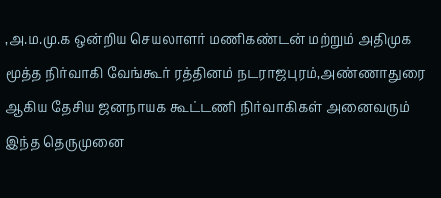,அ.ம.மு.க ஒன்றிய செயலாளர் மணிகண்டன் மற்றும் அதிமுக மூத்த நிர்வாகி வேங்கூர் ரத்தினம் நடராஜபுரம்,அண்ணாதுரை ஆகிய தேசிய ஜனநாயக கூட்டணி நிர்வாகிகள் அனைவரும் இந்த தெருமுனை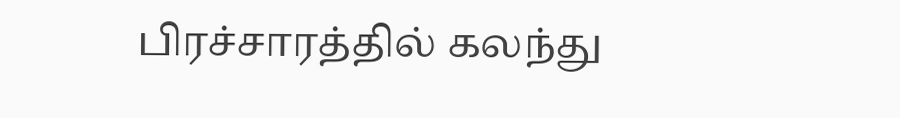பிரச்சாரத்தில் கலந்து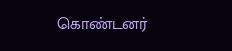கொண்டனர்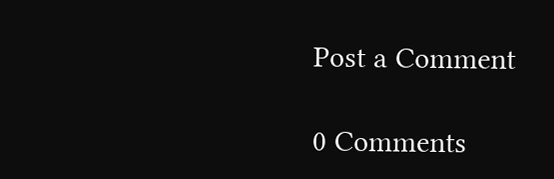Post a Comment

0 Comments